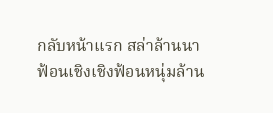กลับหน้าแรก สล่าล้านนา
ฟ้อนเชิงเชิงฟ้อนหนุ่มล้าน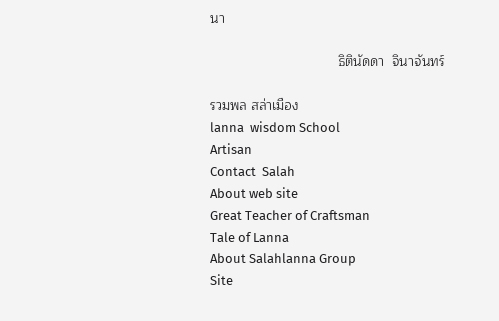นา

                                  ธิตินัดดา  จินาจันทร์

รวมพล สล่าเมือง
lanna  wisdom School
Artisan
Contact  Salah
About web site
Great Teacher of Craftsman
Tale of Lanna
About Salahlanna Group
Site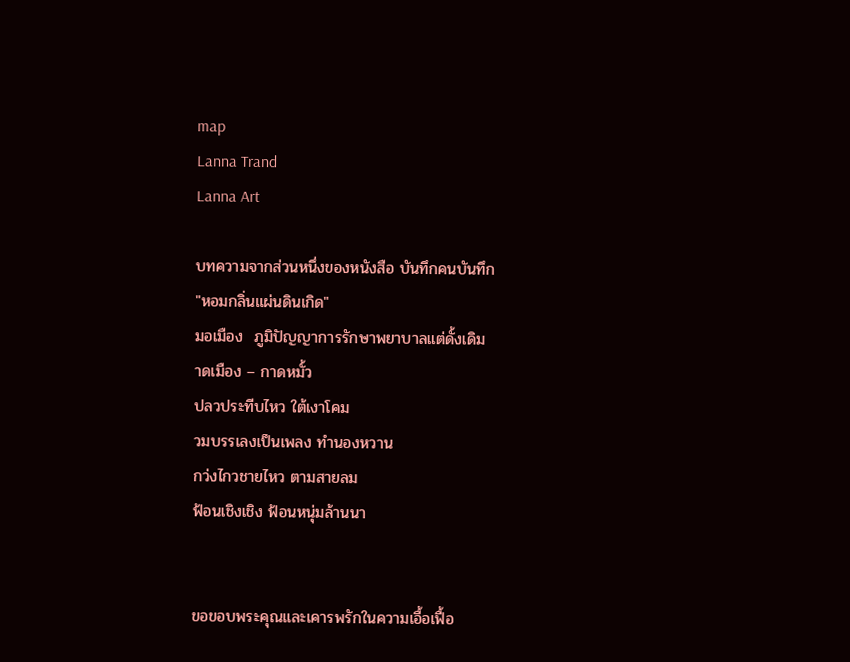map
Lanna Trand
Lanna Art

บทความจากส่วนหนึ่งของหนังสือ บันทึกคนบันทึก
"หอมกลิ่นแผ่นดินเกิด"
มอเมือง  ภูมิปัญญาการรักษาพยาบาลแต่ดั้งเดิม
าดเมือง – กาดหมั้ว
ปลวประทีบไหว ใต้เงาโคม
วมบรรเลงเป็นเพลง ทำนองหวาน
กว่งไกวชายไหว ตามสายลม
ฟ้อนเชิงเชิง ฟ้อนหนุ่มล้านนา


ขอขอบพระคุณและเคารพรักในความเอื้อเฟื้อ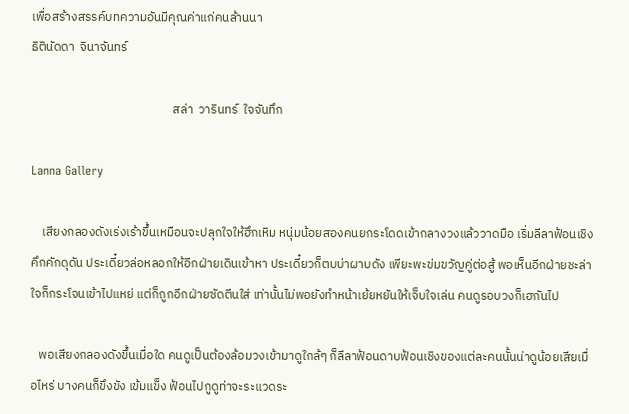เพื่อสร้างสรรค์บทความอันมีคุณค่าแก่คนล้านนา
ธิตินัดดา  จินาจันทร์

                                                  สล่า  วารินทร์  ใจจันทึก

Lanna Gallery

    เสียงกลองดังเร่งเร้าขึ้นเหมือนจะปลุกใจให้ฮึกเหิม หนุ่มน้อยสองคนยกระโดดเข้ากลางวงแล้ววาดมือ เริ่มลีลาฟ้อนเชิงคึกคักดุดัน ประเดี๋ยวล่อหลอกให้อีกฝ่ายเดินเข้าหา ประเดี๋ยวก็ตบบ่าผาบดัง เพียะพะข่มขวัญคู่ต่อสู้ พอเห็นอีกฝ่ายชะล่าใจก็กระโจนเข้าไปแหย่ แต่ก็ถูกอีกฝ่ายซัดตีนใส่ เท่านั้นไม่พอยังทำหน้าเย้ยหยันให้เจ็บใจเล่น คนดูรอบวงก็เฮกันไป

   พอเสียงกลองดังขึ้นเมื่อใด คนดูเป็นต้องล้อมวงเข้ามาดูใกล้ๆ ก็ลีลาฟ้อนดาบฟ้อนเชิงของแต่ละคนนั้นน่าดูน้อยเสียเมื่อไหร่ บางคนก็ขึงขัง เข้มแข็ง ฟ้อนไปกูดูท่าจะระแวดระ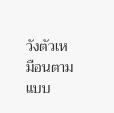วังตัวเหมือนตามแบบ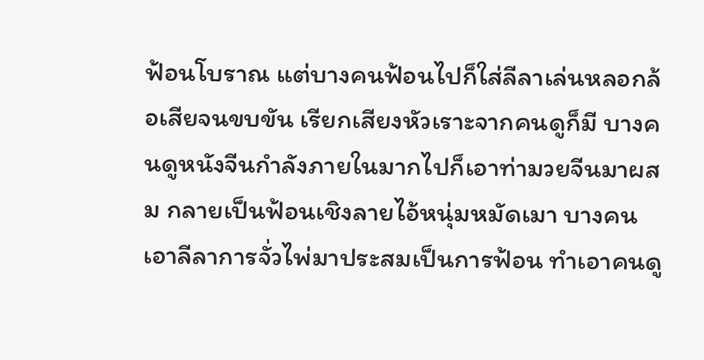ฟ้อนโบราณ แต่บางคนฟ้อนไปก็ใส่ลีลาเล่นหลอกล้อเสียจนขบขัน เรียกเสียงหัวเราะจากคนดูก็มี บางคนดูหนังจีนกำลังภายในมากไปก็เอาท่ามวยจีนมาผสม กลายเป็นฟ้อนเชิงลายไอ้หนุ่มหมัดเมา บางคนเอาลีลาการจั่วไพ่มาประสมเป็นการฟ้อน ทำเอาคนดู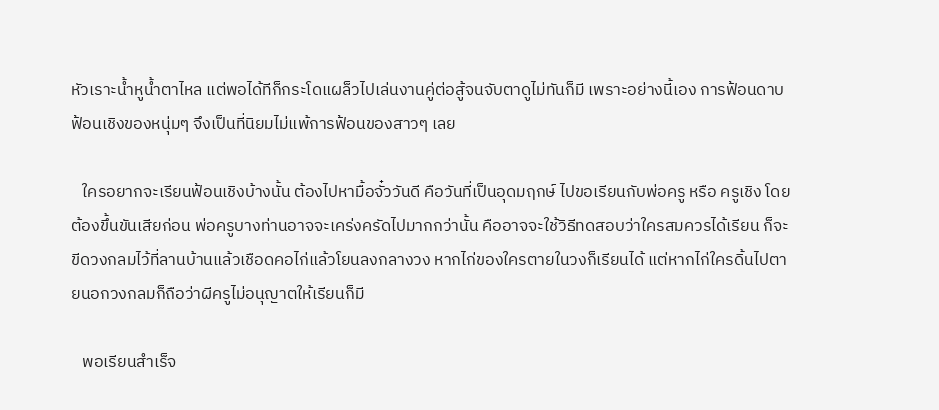หัวเราะน้ำหูน้ำตาไหล แต่พอได้ทีก็กระโดแผล็วไปเล่นงานคู่ต่อสู้จนจับตาดูไม่ทันก็มี เพราะอย่างนี้เอง การฟ้อนดาบฟ้อนเชิงของหนุ่มๆ จึงเป็นที่นิยมไม่แพ้การฟ้อนของสาวๆ เลย

   ใครอยากจะเรียนฟ้อนเชิงบ้างนั้น ต้องไปหามื้อจั๋ววันดี คือวันที่เป็นอุดมฤกษ์ ไปขอเรียนกับพ่อครู หรือ ครูเชิง โดยต้องขึ้นขันเสียก่อน พ่อครูบางท่านอาจจะเคร่งครัดไปมากกว่านั้น คืออาจจะใช้วิธีทดสอบว่าใครสมควรได้เรียน ก็จะขีดวงกลมไว้ที่ลานบ้านแล้วเชือดคอไก่แล้วโยนลงกลางวง หากไก่ของใครตายในวงก็เรียนได้ แต่หากไก่ใครดิ้นไปตายนอกวงกลมก็ถือว่าผีครูไม่อนุญาตให้เรียนก็มี

   พอเรียนสำเร็จ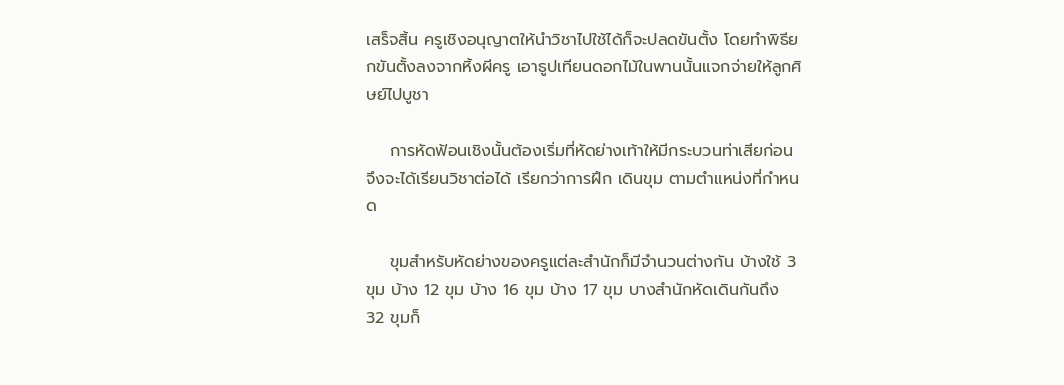เสร็จสิ้น ครูเชิงอนุญาตให้นำวิชาไปใช้ได้ก็จะปลดขันตั้ง โดยทำพิธียกขันตั้งลงจากหิ้งผีครู เอาธูปเทียนดอกไม้ในพานนั้นแจกจ่ายให้ลูกศิษย์ไปบูชา

    การหัดฟ้อนเชิงนั้นต้องเริ่มที่หัดย่างเท้าให้มีกระบวนท่าเสียก่อนจึงจะได้เรียนวิชาต่อได้ เรียกว่าการฝึก เดินขุม ตามตำแหน่งที่กำหนด

    ขุมสำหรับหัดย่างของครูแต่ละสำนักก็มีจำนวนต่างกัน บ้างใช้ 3 ขุม บ้าง 12 ขุม บ้าง 16 ขุม บ้าง 17 ขุม บางสำนักหัดเดินกันถึง 32 ขุมก็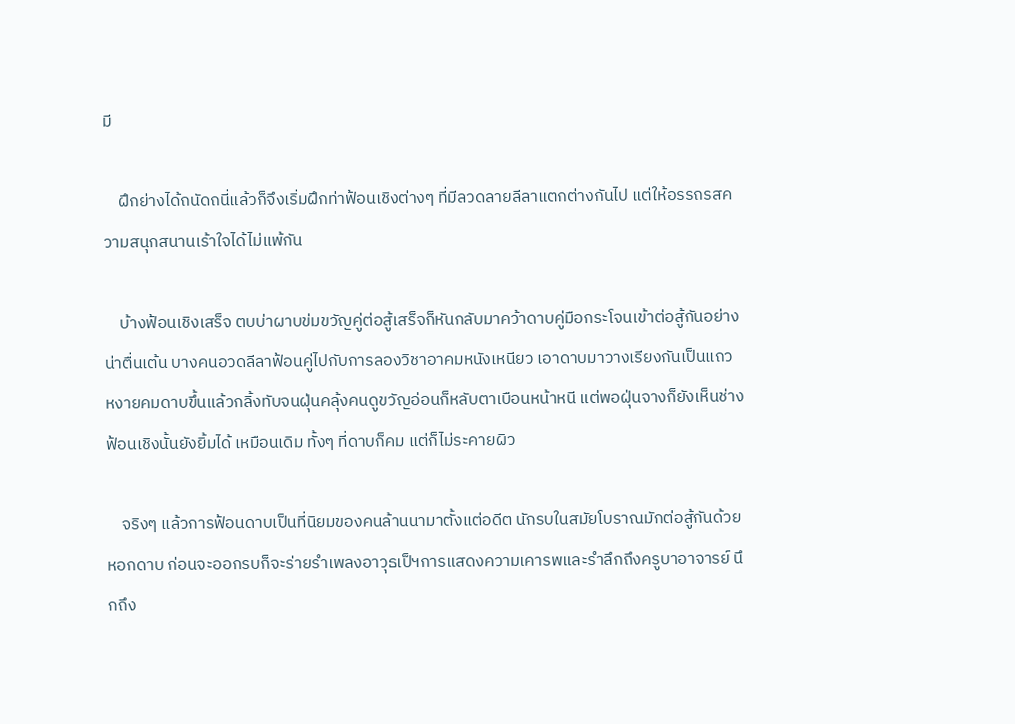มี

    ฝึกย่างได้ถนัดถนี่แล้วก็จึงเริ่มฝึกท่าฟ้อนเชิงต่างๆ ที่มีลวดลายลีลาแตกต่างกันไป แต่ให้อรรถรสความสนุกสนานเร้าใจได้ไม่แพ้กัน

    บ้างฟ้อนเชิงเสร็จ ตบบ่าผาบข่มขวัญคู่ต่อสู้เสร็จก็หันกลับมาคว้าดาบคู่มือกระโจนเข้าต่อสู้กันอย่างน่าตื่นเต้น บางคนอวดลีลาฟ้อนคู่ไปกับการลองวิชาอาคมหนังเหนียว เอาดาบมาวางเรียงกันเป็นแถว หงายคมดาบขึ้นแล้วกลิ้งทับจนฝุ่นคลุ้งคนดูขวัญอ่อนก็หลับตาเบือนหน้าหนี แต่พอฝุ่นจางก็ยังเห็นช่างฟ้อนเชิงนั้นยังยิ้มได้ เหมือนเดิม ทั้งๆ ที่ดาบก็คม แต่ก็ไม่ระคายผิว

    จริงๆ แล้วการฟ้อนดาบเป็นที่นิยมของคนล้านนามาตั้งแต่อดีต นักรบในสมัยโบราณมักต่อสู้กันด้วยหอกดาบ ก่อนจะออกรบก็จะร่ายรำเพลงอาวุธเป็ฯการแสดงความเคารพและรำลึกถึงครูบาอาจารย์ นึกถึง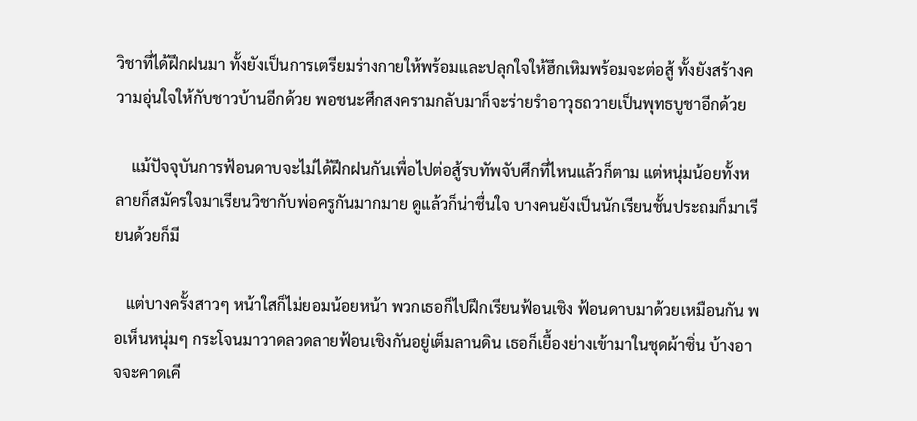วิชาที่ได้ฝึกฝนมา ทั้งยังเป็นการเตรียมร่างกายให้พร้อมและปลุกใจให้ฮึกเหิมพร้อมจะต่อสู้ ทั้งยังสร้างความอุ่นใจให้กับชาวบ้านอีกด้วย พอชนะศึกสงครามกลับมาก็จะร่ายรำอาวุธถวายเป็นพุทธบูชาอีกด้วย

    แม้ปัจจุบันการฟ้อนดาบจะไม่ได้ฝึกฝนกันเพื่อไปต่อสู้รบทัพจับศึกที่ไหนแล้วก็ตาม แต่หนุ่มน้อยทั้งหลายก็สมัครใจมาเรียนวิชากับพ่อครูกันมากมาย ดูแล้วก็น่าชื่นใจ บางคนยังเป็นนักเรียนชั้นประถมก็มาเรียนด้วยก็มี

   แต่บางครั้งสาวๆ หน้าใสก็ไม่ยอมน้อยหน้า พวกเธอก็ไปฝึกเรียนฟ้อนเชิง ฟ้อนดาบมาด้วยเหมือนกัน พอเห็นหนุ่มๆ กระโจนมาวาดลวดลายฟ้อนเชิงกันอยู่เต็มลานดิน เธอก็เยื้องย่างเข้ามาในชุดผ้าซิ่น บ้างอาจจะคาดเคี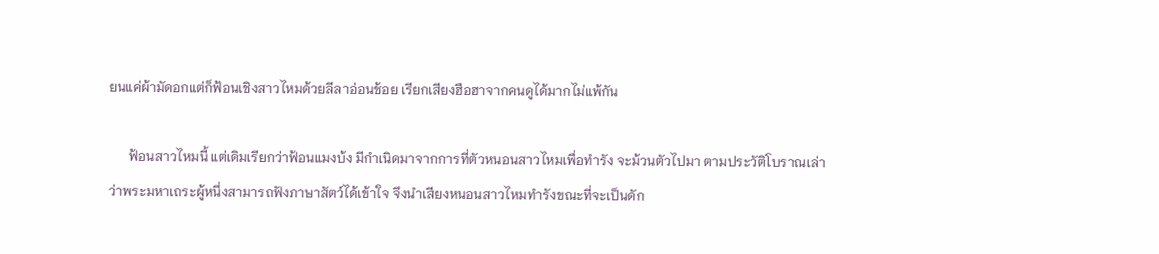ยนแค่ผ้ามัดอกแต่ก็ฟ้อนเชิงสาวไหมด้วยลีลาอ่อนช้อย เรียกเสียงฮือฮาจากคนดูได้มากไม่แพ้กัน

      ฟ้อนสาวไหมนี้ แต่เดิมเรียกว่าฟ้อนแมงบ้ง มีกำเนิดมาจากการที่ตัวหนอนสาวไหมเพื่อทำรัง จะม้วนตัวไปมา ตามประวัติโบราณเล่าว่าพระมหาเถระผู้หนึ่งสามารถฟังภาษาสัตว์ได้เข้าใจ จึงนำเสียงหนอนสาวไหมทำรังขณะที่จะเป็นดัก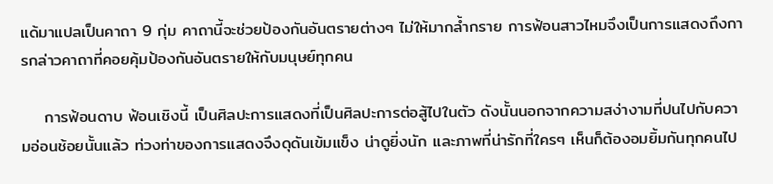แด้มาแปลเป็นคาถา 9 กุ่ม คาถานี้จะช่วยป้องกันอันตรายต่างๆ ไม่ให้มากล้ำกราย การฟ้อนสาวไหมจึงเป็นการแสดงถึงการกล่าวคาถาที่คอยคุ้มป้องกันอันตรายให้กับมนุษย์ทุกคน

    การฟ้อนดาบ ฟ้อนเชิงนี้ เป็นศิลปะการแสดงที่เป็นศิลปะการต่อสู้ไปในตัว ดังนั้นนอกจากความสง่างามที่ปนไปกับความอ่อนช้อยนั้นแล้ว ท่วงท่าของการแสดงจึงดุดันเข้มแข็ง น่าดูยิ่งนัก และภาพที่น่ารักที่ใครๆ เห็นก็ต้องอมยิ้มกันทุกคนไป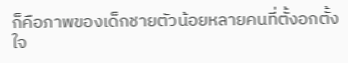ก็คือภาพของเด็กชายตัวน้อยหลายคนที่ตั้งอกตั้งใจ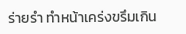ร่ายรำ ทำหน้าเคร่งขรึมเกิน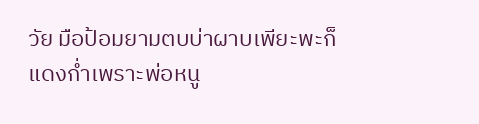วัย มือป้อมยามตบบ่าผาบเพียะพะก็แดงก่ำเพราะพ่อหนู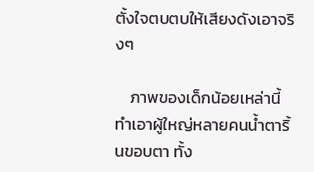ตั้งใจตบตบให้เสียงดังเอาจริงๆ

    ภาพของเด็กน้อยเหล่านี้ ทำเอาผู้ใหญ่หลายคนน้ำตาริ้นขอบตา ทั้ง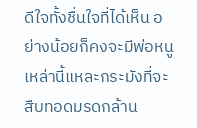ดีใจทั้งชื่นใจที่ได้เห็น อย่างน้อยก็คงจะมีพ่อหนูเหล่านี้แหละกระมังที่จะสืบทอดมรดกล้าน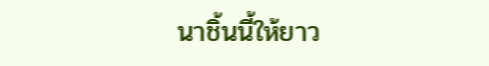นาชิ้นนี้ให้ยาว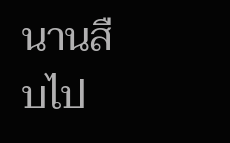นานสืบไป